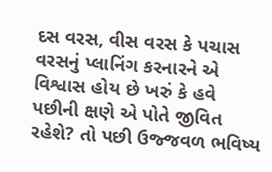દસ વરસ, વીસ વરસ કે પચાસ વરસનું પ્લાનિંગ કરનારને એ વિશ્વાસ હોય છે ખરું કે હવે પછીની ક્ષણે એ પોતે જીવિત
રહેશે? તો પછી ઉજ્જવળ ભવિષ્ય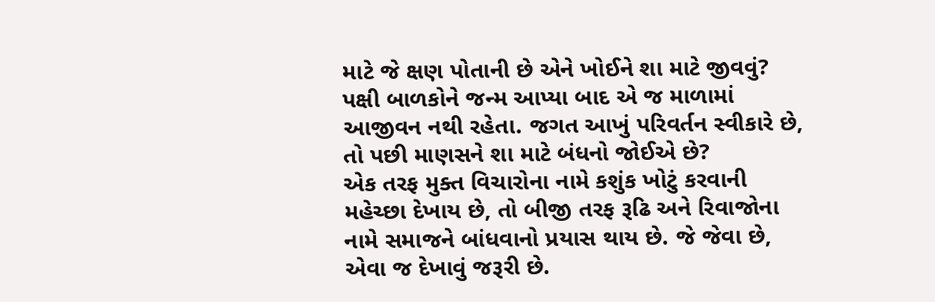માટે જે ક્ષણ પોતાની છે એને ખોઈને શા માટે જીવવું? પક્ષી બાળકોને જન્મ આપ્યા બાદ એ જ માળામાં આજીવન નથી રહેતા. જગત આખું પરિવર્તન સ્વીકારે છે, તો પછી માણસને શા માટે બંધનો જોઈએ છે?
એક તરફ મુક્ત વિચારોના નામે કશુંક ખોટું કરવાની મહેચ્છા દેખાય છે, તો બીજી તરફ રૂઢિ અને રિવાજોના નામે સમાજને બાંધવાનો પ્રયાસ થાય છે. જે જેવા છે, એવા જ દેખાવું જરૂરી છે.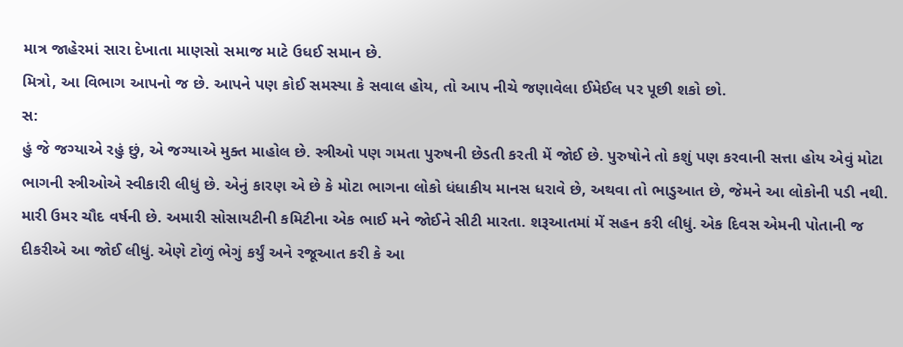માત્ર જાહેરમાં સારા દેખાતા માણસો સમાજ માટે ઉધઈ સમાન છે.
મિત્રો, આ વિભાગ આપનો જ છે. આપને પણ કોઈ સમસ્યા કે સવાલ હોય, તો આપ નીચે જણાવેલા ઈમેઈલ પર પૂછી શકો છો.
સ:
હું જે જગ્યાએ રહું છું, એ જગ્યાએ મુક્ત માહોલ છે. સ્ત્રીઓ પણ ગમતા પુરુષની છેડતી કરતી મેં જોઈ છે. પુરુષોને તો કશું પણ કરવાની સત્તા હોય એવું મોટા ભાગની સ્ત્રીઓએ સ્વીકારી લીધું છે. એનું કારણ એ છે કે મોટા ભાગના લોકો ધંધાકીય માનસ ધરાવે છે, અથવા તો ભાડુઆત છે, જેમને આ લોકોની પડી નથી.
મારી ઉમર ચૌદ વર્ષની છે. અમારી સોસાયટીની કમિટીના એક ભાઈ મને જોઈને સીટી મારતા. શરૂઆતમાં મેં સહન કરી લીધું. એક દિવસ એમની પોતાની જ દીકરીએ આ જોઈ લીધું. એણે ટોળું ભેગું કર્યું અને રજૂઆત કરી કે આ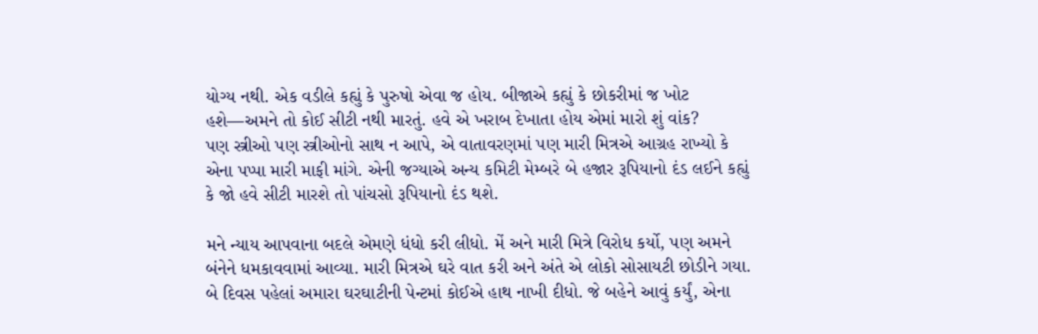યોગ્ય નથી. એક વડીલે કહ્યું કે પુરુષો એવા જ હોય. બીજાએ કહ્યું કે છોકરીમાં જ ખોટ હશે—અમને તો કોઈ સીટી નથી મારતું. હવે એ ખરાબ દેખાતા હોય એમાં મારો શું વાંક?
પણ સ્ત્રીઓ પણ સ્ત્રીઓનો સાથ ન આપે, એ વાતાવરણમાં પણ મારી મિત્રએ આગ્રહ રાખ્યો કે એના પપ્પા મારી માફી માંગે. એની જગ્યાએ અન્ય કમિટી મેમ્બરે બે હજાર રૂપિયાનો દંડ લઈને કહ્યું કે જો હવે સીટી મારશે તો પાંચસો રૂપિયાનો દંડ થશે.

મને ન્યાય આપવાના બદલે એમણે ધંધો કરી લીધો. મેં અને મારી મિત્રે વિરોધ કર્યો, પણ અમને બંનેને ધમકાવવામાં આવ્યા. મારી મિત્રએ ઘરે વાત કરી અને અંતે એ લોકો સોસાયટી છોડીને ગયા.
બે દિવસ પહેલાં અમારા ઘરઘાટીની પેન્ટમાં કોઈએ હાથ નાખી દીધો. જે બહેને આવું કર્યું, એના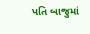પતિ બાજુમાં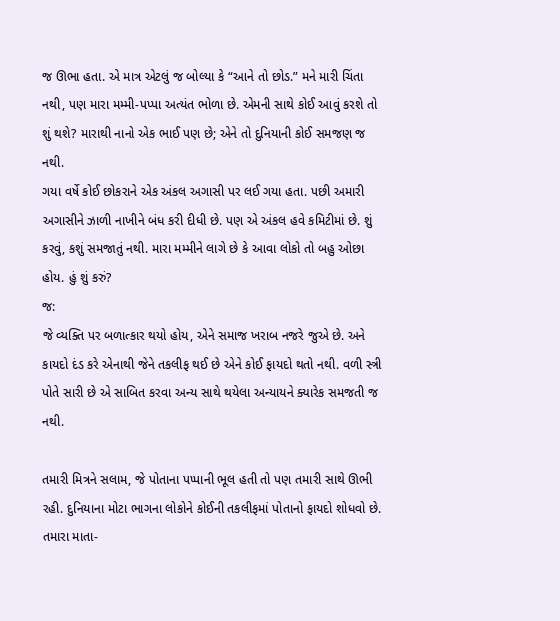જ ઊભા હતા. એ માત્ર એટલું જ બોલ્યા કે “આને તો છોડ.” મને મારી ચિંતા નથી, પણ મારા મમ્મી-પપ્પા અત્યંત ભોળા છે. એમની સાથે કોઈ આવું કરશે તો શું થશે? મારાથી નાનો એક ભાઈ પણ છે; એને તો દુનિયાની કોઈ સમજણ જ નથી.
ગયા વર્ષે કોઈ છોકરાને એક અંકલ અગાસી પર લઈ ગયા હતા. પછી અમારી અગાસીને ઝાળી નાખીને બંધ કરી દીધી છે. પણ એ અંકલ હવે કમિટીમાં છે. શું કરવું, કશું સમજાતું નથી. મારા મમ્મીને લાગે છે કે આવા લોકો તો બહુ ઓછા હોય. હું શું કરું?
જ:
જે વ્યક્તિ પર બળાત્કાર થયો હોય, એને સમાજ ખરાબ નજરે જુએ છે. અને કાયદો દંડ કરે એનાથી જેને તકલીફ થઈ છે એને કોઈ ફાયદો થતો નથી. વળી સ્ત્રી પોતે સારી છે એ સાબિત કરવા અન્ય સાથે થયેલા અન્યાયને ક્યારેક સમજતી જ નથી.

તમારી મિત્રને સલામ, જે પોતાના પપ્પાની ભૂલ હતી તો પણ તમારી સાથે ઊભી રહી. દુનિયાના મોટા ભાગના લોકોને કોઈની તકલીફમાં પોતાનો ફાયદો શોધવો છે. તમારા માતા-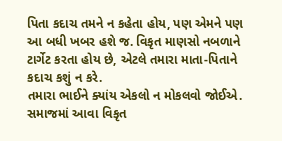પિતા કદાચ તમને ન કહેતા હોય, પણ એમને પણ આ બધી ખબર હશે જ. વિકૃત માણસો નબળાને ટાર્ગેટ કરતા હોય છે, એટલે તમારા માતા-પિતાને કદાચ કશું ન કરે.
તમારા ભાઈને ક્યાંય એકલો ન મોકલવો જોઈએ. સમાજમાં આવા વિકૃત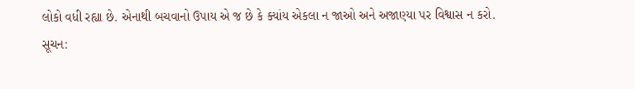લોકો વધી રહ્યા છે. એનાથી બચવાનો ઉપાય એ જ છે કે ક્યાંય એકલા ન જાઓ અને અજાણ્યા પર વિશ્વાસ ન કરો.
સૂચન: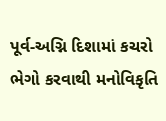પૂર્વ-અગ્નિ દિશામાં કચરો ભેગો કરવાથી મનોવિકૃતિ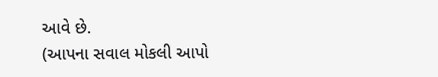આવે છે.
(આપના સવાલ મોકલી આપો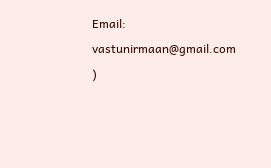Email: vastunirmaan@gmail.com )